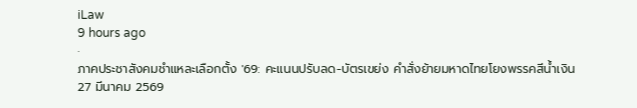iLaw
9 hours ago
·
ภาคประชาสังคมชำแหละเลือกตั้ง '69: คะแนนปรับลด-บัตรเขย่ง คำสั่งย้ายมหาดไทยโยงพรรคสีน้ำเงิน
27 มีนาคม 2569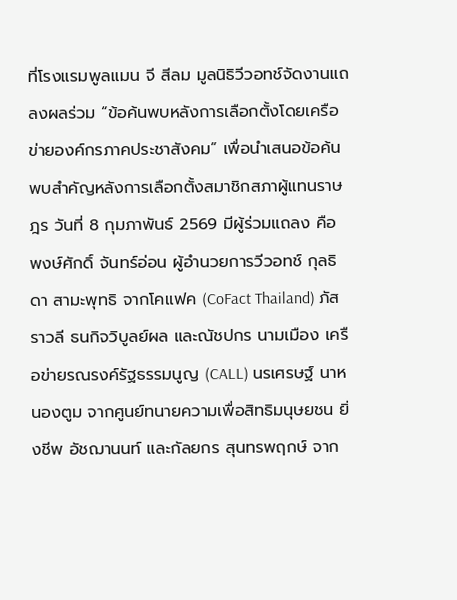ที่โรงแรมพูลแมน จี สีลม มูลนิธิวีวอทช์จัดงานแถลงผลร่วม “ข้อค้นพบหลังการเลือกตั้งโดยเครือข่ายองค์กรภาคประชาสังคม” เพื่อนำเสนอข้อค้นพบสำคัญหลังการเลือกตั้งสมาชิกสภาผู้แทนราษฎร วันที่ 8 กุมภาพันธ์ 2569 มีผู้ร่วมแถลง คือ พงษ์ศักดิ์ จันทร์อ่อน ผู้อำนวยการวีวอทช์ กุลธิดา สามะพุทธิ จากโคแฟค (CoFact Thailand) ภัสราวลี ธนกิจวิบูลย์ผล และณัชปกร นามเมือง เครือข่ายรณรงค์รัฐธรรมนูญ (CALL) นรเศรษฐ์ นาหนองตูม จากศูนย์ทนายความเพื่อสิทธิมนุษยชน ยิ่งชีพ อัชฌานนท์ และกัลยกร สุนทรพฤกษ์ จาก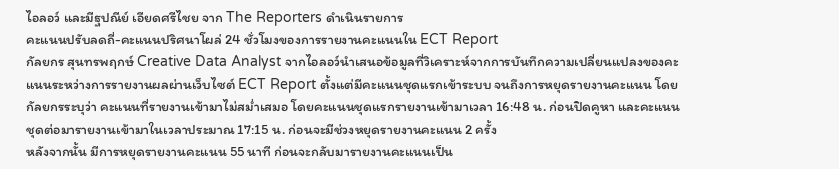ไอลอว์ และมีฐปณีย์ เอียดศรีไชย จาก The Reporters ดำเนินรายการ
คะแนนปรับลดถี่-คะแนนปริศนาโผล่ 24 ชั่วโมงของการรายงานคะแนนใน ECT Report
กัลยกร สุนทรพฤกษ์ Creative Data Analyst จากไอลอว์นำเสนอข้อมูลที่วิเคราะห์จากการบันทึกความเปลี่ยนแปลงของคะแนนระหว่างการรายงานผลผ่านเว็บไซต์ ECT Report ตั้งแต่มีคะแนนชุดแรกเข้าระบบ จนถึงการหยุดรายงานคะแนน โดยกัลยกรระบุว่า คะแนนที่รายงานเข้ามาไม่สม่ำเสมอ โดยคะแนนชุดแรกรายงานเข้ามาเวลา 16:48 น. ก่อนปิดคูหา และคะแนนชุดต่อมารายงานเข้ามาในเวลาประมาณ 17:15 น. ก่อนจะมีช่วงหยุดรายงานคะแนน 2 ครั้ง
หลังจากนั้น มีการหยุดรายงานคะแนน 55 นาที ก่อนจะกลับมารายงานคะแนนเป็น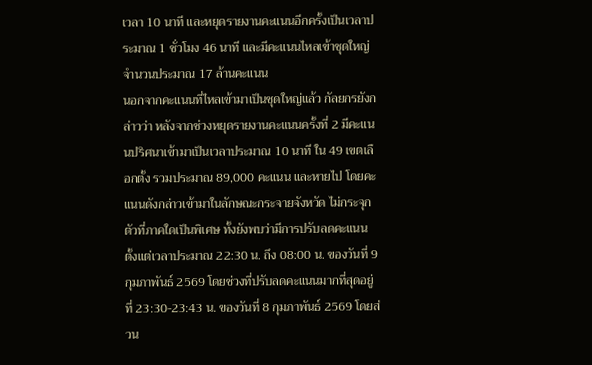เวลา 10 นาที และหยุดรายงานคะแนนอีกครั้งเป็นเวลาประมาณ 1 ชั่วโมง 46 นาที และมีคะแนนไหลเข้าชุดใหญ่จำนวนประมาณ 17 ล้านคะแนน
นอกจากคะแนนที่ไหลเข้ามาเป็นชุดใหญ่แล้ว กัลยกรยังกล่าวว่า หลังจากช่วงหยุดรายงานคะแนนครั้งที่ 2 มีคะแนนปริศนาเข้ามาเป็นเวลาประมาณ 10 นาที ใน 49 เขตเลือกตั้ง รวมประมาณ 89,000 คะแนน และหายไป โดยคะแนนดังกล่าวเข้ามาในลักษณะกระจายจังหวัด ไม่กระจุกตัวที่ภาคใดเป็นพิเศษ ทั้งยังพบว่ามีการปรับลดคะแนนตั้งแต่เวลาประมาณ 22:30 น. ถึง 08:00 น. ของวันที่ 9 กุมภาพันธ์ 2569 โดยช่วงที่ปรับลดคะแนนมากที่สุดอยู่ที่ 23:30-23:43 น. ของวันที่ 8 กุมภาพันธ์ 2569 โดยส่วน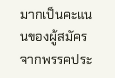มากเป็นคะแนนของผู้สมัครจากพรรคประ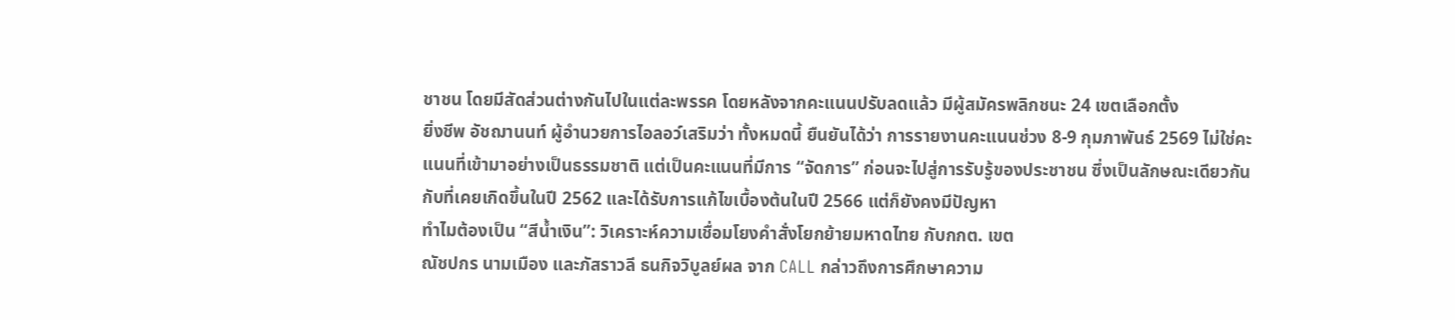ชาชน โดยมีสัดส่วนต่างกันไปในแต่ละพรรค โดยหลังจากคะแนนปรับลดแล้ว มีผู้สมัครพลิกชนะ 24 เขตเลือกตั้ง
ยิ่งชีพ อัชฌานนท์ ผู้อำนวยการไอลอว์เสริมว่า ทั้งหมดนี้ ยืนยันได้ว่า การรายงานคะแนนช่วง 8-9 กุมภาพันธ์ 2569 ไม่ใช่คะแนนที่เข้ามาอย่างเป็นธรรมชาติ แต่เป็นคะแนนที่มีการ “จัดการ” ก่อนจะไปสู่การรับรู้ของประชาชน ซึ่งเป็นลักษณะเดียวกันกับที่เคยเกิดขึ้นในปี 2562 และได้รับการแก้ไขเบื้องต้นในปี 2566 แต่ก็ยังคงมีปัญหา
ทำไมต้องเป็น “สีน้ำเงิน”: วิเคราะห์ความเชื่อมโยงคำสั่งโยกย้ายมหาดไทย กับกกต. เขต
ณัชปกร นามเมือง และภัสราวลี ธนกิจวิบูลย์ผล จาก CALL กล่าวถึงการศึกษาความ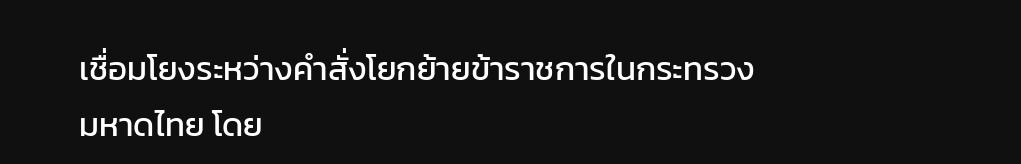เชื่อมโยงระหว่างคำสั่งโยกย้ายข้าราชการในกระทรวงมหาดไทย โดย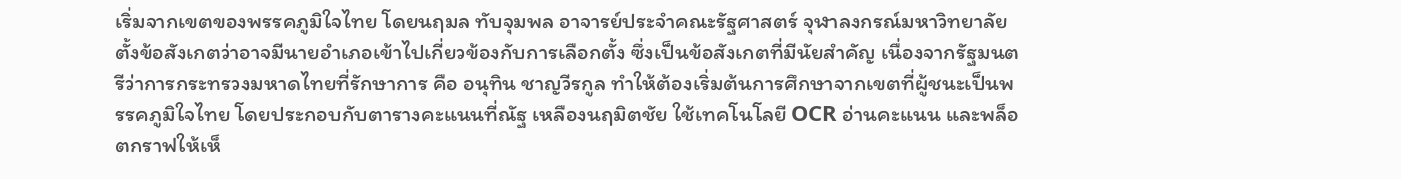เริ่มจากเขตของพรรคภูมิใจไทย โดยนฤมล ทับจุมพล อาจารย์ประจำคณะรัฐศาสตร์ จุฬาลงกรณ์มหาวิทยาลัย ตั้งข้อสังเกตว่าอาจมีนายอำเภอเข้าไปเกี่ยวข้องกับการเลือกตั้ง ซึ่งเป็นข้อสังเกตที่มีนัยสำคัญ เนื่องจากรัฐมนตรีว่าการกระทรวงมหาดไทยที่รักษาการ คือ อนุทิน ชาญวีรกูล ทำให้ต้องเริ่มต้นการศึกษาจากเขตที่ผู้ชนะเป็นพรรคภูมิใจไทย โดยประกอบกับตารางคะแนนที่ณัฐ เหลืองนฤมิตชัย ใช้เทคโนโลยี OCR อ่านคะแนน และพล็อตกราฟให้เห็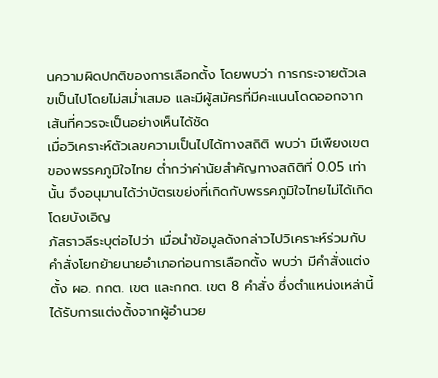นความผิดปกติของการเลือกตั้ง โดยพบว่า การกระจายตัวเลขเป็นไปโดยไม่สม่ำเสมอ และมีผู้สมัครที่มีคะแนนโดดออกจากเส้นที่ควรจะเป็นอย่างเห็นได้ชัด
เมื่อวิเคราะห์ตัวเลขความเป็นไปได้ทางสถิติ พบว่า มีเพืยงเขตของพรรคภูมิใจไทย ต่ำกว่าค่านัยสำคัญทางสถิติที่ 0.05 เท่านั้น จึงอนุมานได้ว่าบัตรเขย่งที่เกิดกับพรรคภูมิใจไทยไม่ได้เกิดโดยบังเอิญ
ภัสราวลีระบุต่อไปว่า เมื่อนำข้อมูลดังกล่าวไปวิเคราะห์ร่วมกับคำสั่งโยกย้ายนายอำเภอก่อนการเลือกตั้ง พบว่า มีคำสั่งแต่งตั้ง ผอ. กกต. เขต และกกต. เขต 8 คำสั่ง ซึ่งตำแหน่งเหล่านี้ ได้รับการแต่งตั้งจากผู้อำนวย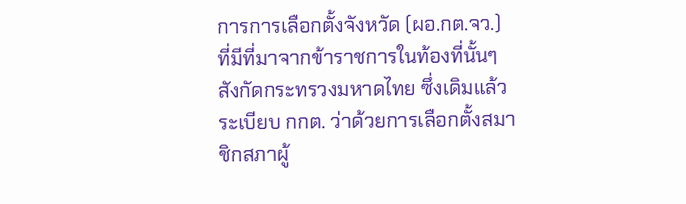การการเลือกตั้งจังหวัด (ผอ.กต.จว.) ที่มีที่มาจากข้าราชการในท้องที่นั้นๆ สังกัดกระทรวงมหาดไทย ซึ่งเดิมแล้ว ระเบียบ กกต. ว่าด้วยการเลือกตั้งสมาชิกสภาผู้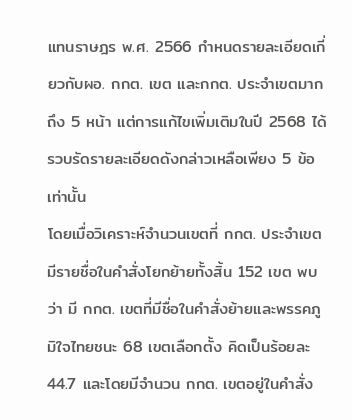แทนราษฎร พ.ศ. 2566 กำหนดรายละเอียดเกี่ยวกับผอ. กกต. เขต และกกต. ประจำเขตมากถึง 5 หน้า แต่การแก้ไขเพิ่มเติมในปี 2568 ได้รวบรัดรายละเอียดดังกล่าวเหลือเพียง 5 ข้อ เท่านั้น
โดยเมื่อวิเคราะห์จำนวนเขตที่ กกต. ประจำเขตมีรายชื่อในคำสั่งโยกย้ายทั้งสิ้น 152 เขต พบว่า มี กกต. เขตที่มีชื่อในคำสั่งย้ายและพรรคภูมิใจไทยชนะ 68 เขตเลือกตั้ง คิดเป็นร้อยละ 44.7 และโดยมีจำนวน กกต. เขตอยู่ในคำสั่ง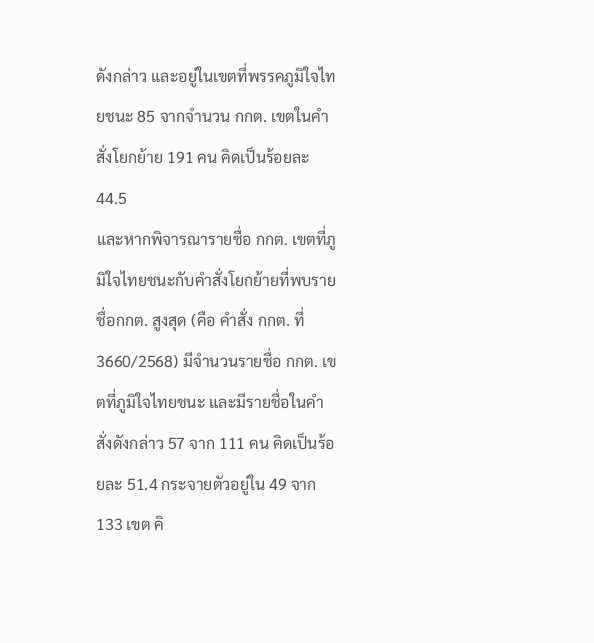ดังกล่าว และอยู่ในเขตที่พรรคภูมิใจไทยชนะ 85 จากจำนวน กกต. เขตในคำสั่งโยกย้าย 191 คน คิดเป็นร้อยละ 44.5
และหากพิจารณารายชื่อ กกต. เขตที่ภูมิใจไทยชนะกับคำสั่งโยกย้ายที่พบรายชื่อกกต. สูงสุด (คือ คำสั่ง กกต. ที่ 3660/2568) มีจำนวนรายชื่อ กกต. เขตที่ภูมิใจไทยชนะ และมีรายชื่อในคำสั่งดังกล่าว 57 จาก 111 คน คิดเป็นร้อยละ 51.4 กระจายตัวอยู่ใน 49 จาก 133 เขต คิ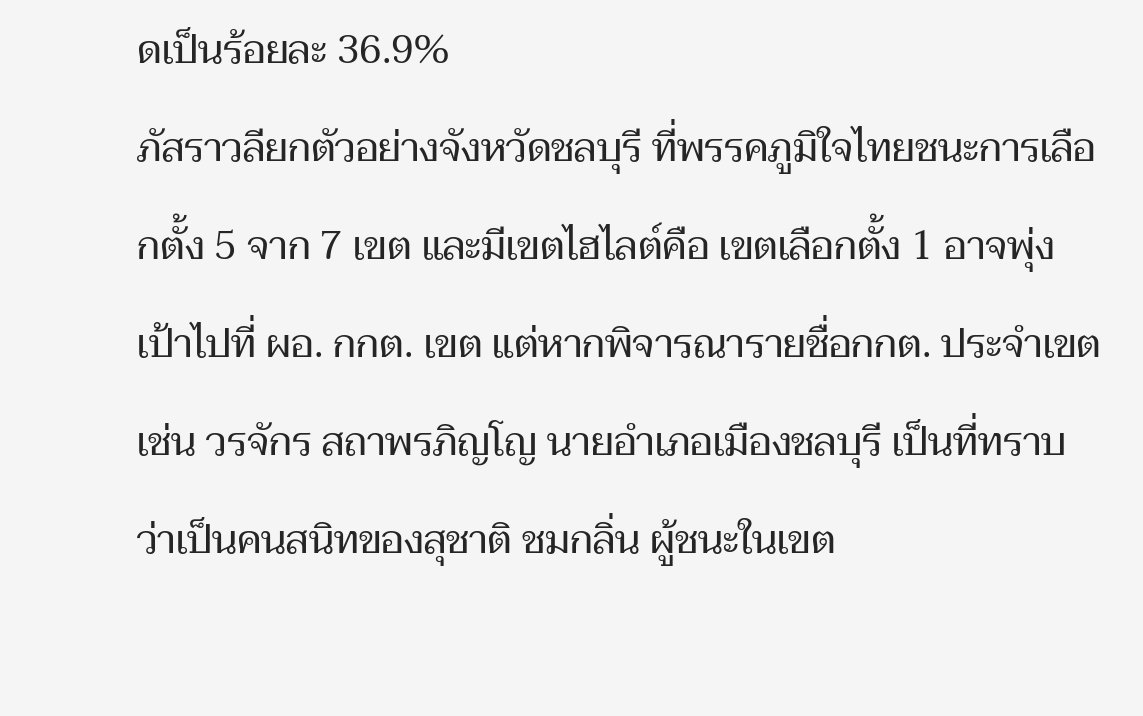ดเป็นร้อยละ 36.9%
ภัสราวลียกตัวอย่างจังหวัดชลบุรี ที่พรรคภูมิใจไทยชนะการเลือกตั้ง 5 จาก 7 เขต และมีเขตไฮไลต์คือ เขตเลือกตั้ง 1 อาจพุ่งเป้าไปที่ ผอ. กกต. เขต แต่หากพิจารณารายชื่อกกต. ประจำเขต เช่น วรจักร สถาพรภิญโญ นายอำเภอเมืองชลบุรี เป็นที่ทราบว่าเป็นคนสนิทของสุชาติ ชมกลิ่น ผู้ชนะในเขต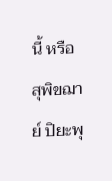นี้ หรือ สุพิขฌาย์ ปิยะพุ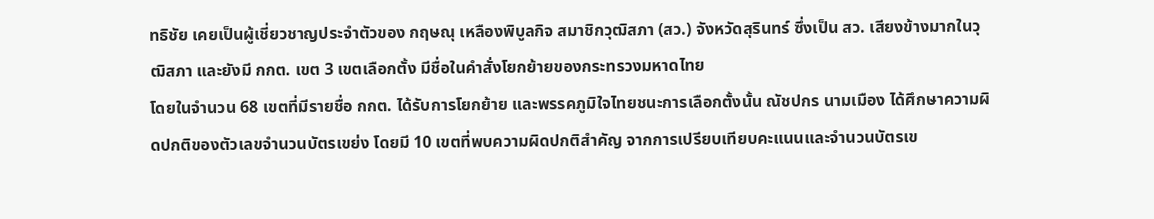ทธิชัย เคยเป็นผู้เชี่ยวชาญประจำตัวของ กฤษณุ เหลืองพิบูลกิจ สมาชิกวุฒิสภา (สว.) จังหวัดสุรินทร์ ซึ่งเป็น สว. เสียงข้างมากในวุฒิสภา และยังมี กกต. เขต 3 เขตเลือกตั้ง มีชื่อในคำสั่งโยกย้ายของกระทรวงมหาดไทย
โดยในจำนวน 68 เขตที่มีรายชื่อ กกต. ได้รับการโยกย้าย และพรรคภูมิใจไทยชนะการเลือกตั้งนั้น ณัชปกร นามเมือง ได้ศึกษาความผิดปกติของตัวเลขจำนวนบัตรเขย่ง โดยมี 10 เขตที่พบความผิดปกติสำคัญ จากการเปรียบเทียบคะแนนและจำนวนบัตรเข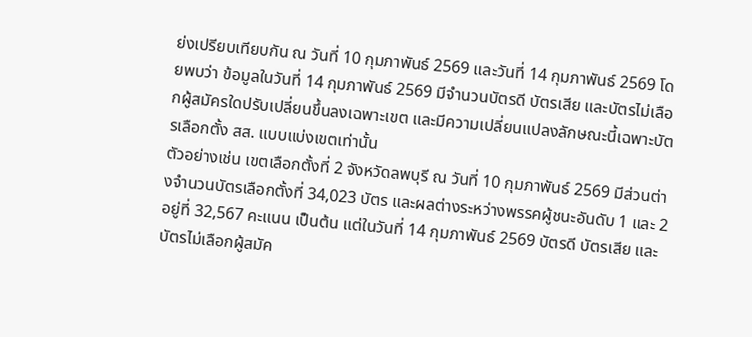ย่งเปรียบเทียบกัน ณ วันที่ 10 กุมภาพันธ์ 2569 และวันที่ 14 กุมภาพันธ์ 2569 โดยพบว่า ข้อมูลในวันที่ 14 กุมภาพันธ์ 2569 มีจำนวนบัตรดี บัตรเสีย และบัตรไม่เลือกผู้สมัครใดปรับเปลี่ยนขึ้นลงเฉพาะเขต และมีความเปลี่ยนแปลงลักษณะนี้เฉพาะบัตรเลือกตั้ง สส. แบบแบ่งเขตเท่านั้น
ตัวอย่างเช่น เขตเลือกตั้งที่ 2 จังหวัดลพบุรี ณ วันที่ 10 กุมภาพันธ์ 2569 มีส่วนต่างจำนวนบัตรเลือกตั้งที่ 34,023 บัตร และผลต่างระหว่างพรรคผู้ชนะอันดับ 1 และ 2 อยู่ที่ 32,567 คะแนน เป็นต้น แต่ในวันที่ 14 กุมภาพันธ์ 2569 บัตรดี บัตรเสีย และบัตรไม่เลือกผู้สมัค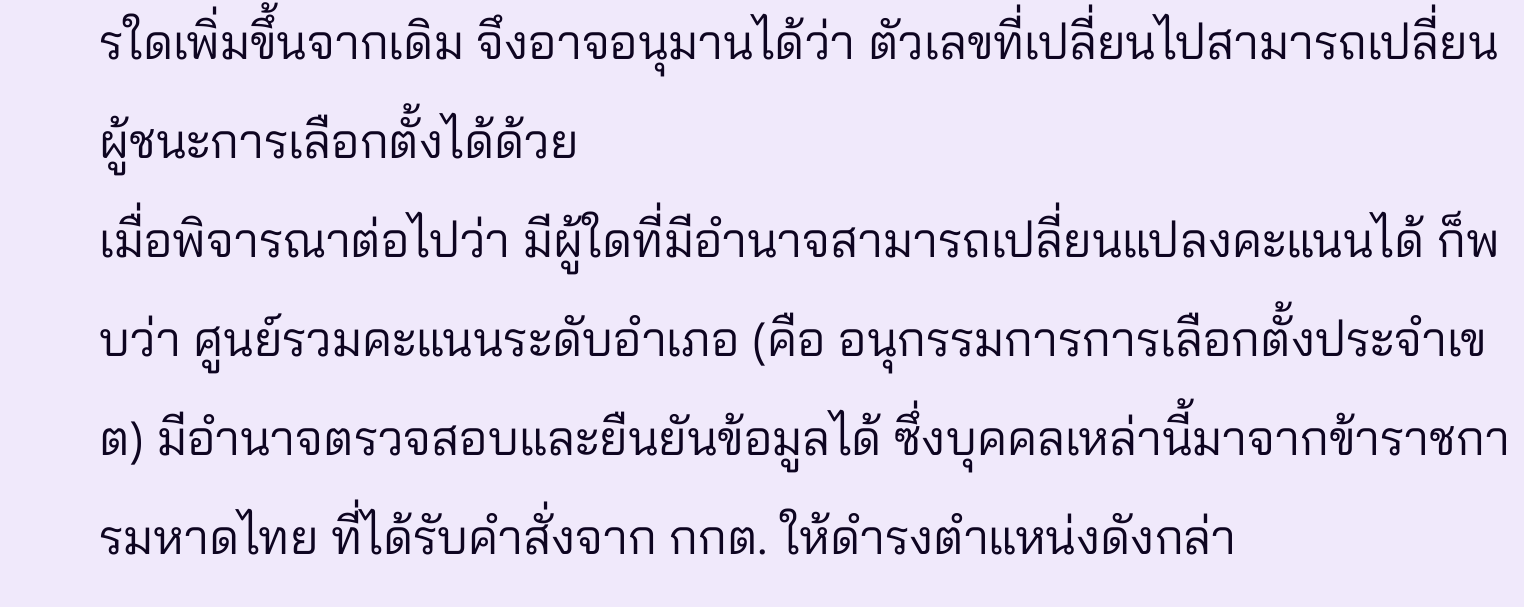รใดเพิ่มขึ้นจากเดิม จึงอาจอนุมานได้ว่า ตัวเลขที่เปลี่ยนไปสามารถเปลี่ยนผู้ชนะการเลือกตั้งได้ด้วย
เมื่อพิจารณาต่อไปว่า มีผู้ใดที่มีอำนาจสามารถเปลี่ยนแปลงคะแนนได้ ก็พบว่า ศูนย์รวมคะแนนระดับอำเภอ (คือ อนุกรรมการการเลือกตั้งประจำเขต) มีอำนาจตรวจสอบและยืนยันข้อมูลได้ ซึ่งบุคคลเหล่านี้มาจากข้าราชการมหาดไทย ที่ได้รับคำสั่งจาก กกต. ให้ดำรงตำแหน่งดังกล่า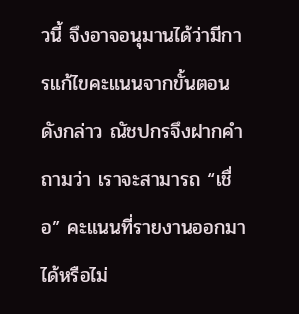วนี้ จึงอาจอนุมานได้ว่ามีการแก้ไขคะแนนจากขั้นตอนดังกล่าว ณัชปกรจึงฝากคำถามว่า เราจะสามารถ “เชื่อ” คะแนนที่รายงานออกมาได้หรือไม่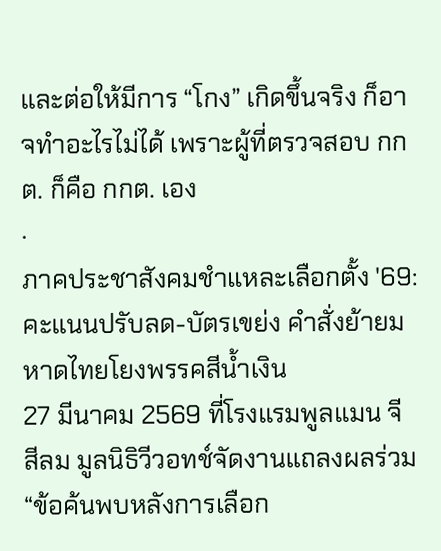และต่อให้มีการ “โกง” เกิดขึ้นจริง ก็อาจทำอะไรไม่ได้ เพราะผู้ที่ตรวจสอบ กกต. ก็คือ กกต. เอง
·
ภาคประชาสังคมชำแหละเลือกตั้ง '69: คะแนนปรับลด-บัตรเขย่ง คำสั่งย้ายมหาดไทยโยงพรรคสีน้ำเงิน
27 มีนาคม 2569 ที่โรงแรมพูลแมน จี สีลม มูลนิธิวีวอทช์จัดงานแถลงผลร่วม “ข้อค้นพบหลังการเลือก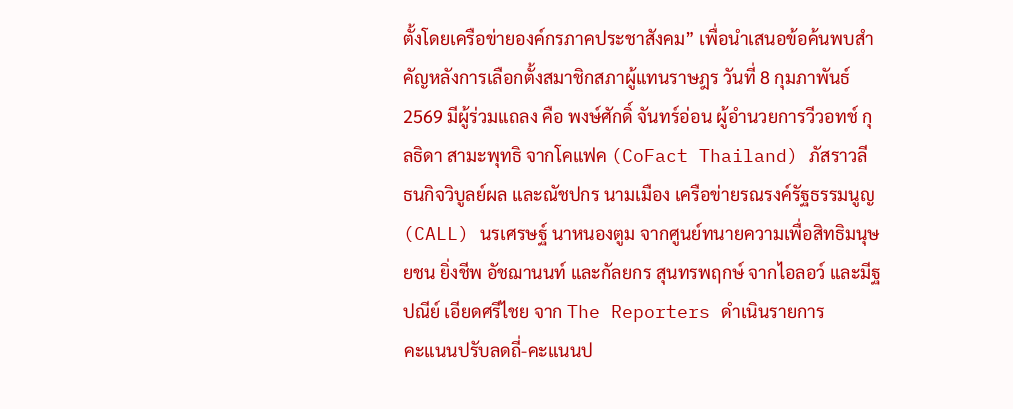ตั้งโดยเครือข่ายองค์กรภาคประชาสังคม” เพื่อนำเสนอข้อค้นพบสำคัญหลังการเลือกตั้งสมาชิกสภาผู้แทนราษฎร วันที่ 8 กุมภาพันธ์ 2569 มีผู้ร่วมแถลง คือ พงษ์ศักดิ์ จันทร์อ่อน ผู้อำนวยการวีวอทช์ กุลธิดา สามะพุทธิ จากโคแฟค (CoFact Thailand) ภัสราวลี ธนกิจวิบูลย์ผล และณัชปกร นามเมือง เครือข่ายรณรงค์รัฐธรรมนูญ (CALL) นรเศรษฐ์ นาหนองตูม จากศูนย์ทนายความเพื่อสิทธิมนุษยชน ยิ่งชีพ อัชฌานนท์ และกัลยกร สุนทรพฤกษ์ จากไอลอว์ และมีฐปณีย์ เอียดศรีไชย จาก The Reporters ดำเนินรายการ
คะแนนปรับลดถี่-คะแนนป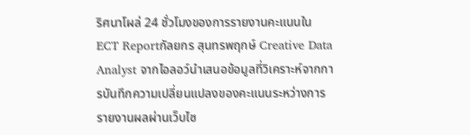ริศนาโผล่ 24 ชั่วโมงของการรายงานคะแนนใน ECT Reportกัลยกร สุนทรพฤกษ์ Creative Data Analyst จากไอลอว์นำเสนอข้อมูลที่วิเคราะห์จากการบันทึกความเปลี่ยนแปลงของคะแนนระหว่างการรายงานผลผ่านเว็บไซ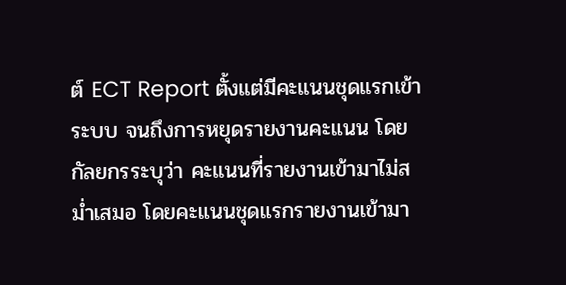ต์ ECT Report ตั้งแต่มีคะแนนชุดแรกเข้าระบบ จนถึงการหยุดรายงานคะแนน โดยกัลยกรระบุว่า คะแนนที่รายงานเข้ามาไม่สม่ำเสมอ โดยคะแนนชุดแรกรายงานเข้ามา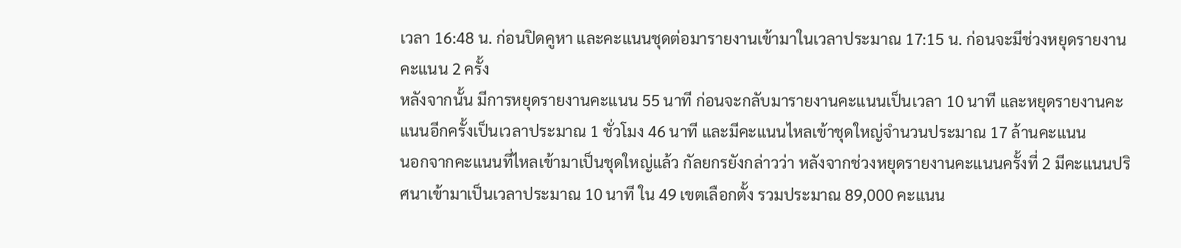เวลา 16:48 น. ก่อนปิดคูหา และคะแนนชุดต่อมารายงานเข้ามาในเวลาประมาณ 17:15 น. ก่อนจะมีช่วงหยุดรายงานคะแนน 2 ครั้ง
หลังจากนั้น มีการหยุดรายงานคะแนน 55 นาที ก่อนจะกลับมารายงานคะแนนเป็นเวลา 10 นาที และหยุดรายงานคะแนนอีกครั้งเป็นเวลาประมาณ 1 ชั่วโมง 46 นาที และมีคะแนนไหลเข้าชุดใหญ่จำนวนประมาณ 17 ล้านคะแนน
นอกจากคะแนนที่ไหลเข้ามาเป็นชุดใหญ่แล้ว กัลยกรยังกล่าวว่า หลังจากช่วงหยุดรายงานคะแนนครั้งที่ 2 มีคะแนนปริศนาเข้ามาเป็นเวลาประมาณ 10 นาที ใน 49 เขตเลือกตั้ง รวมประมาณ 89,000 คะแนน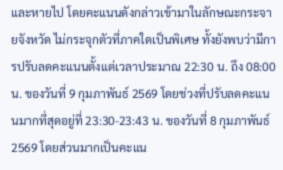และหายไป โดยคะแนนดังกล่าวเข้ามาในลักษณะกระจายจังหวัด ไม่กระจุกตัวที่ภาคใดเป็นพิเศษ ทั้งยังพบว่ามีการปรับลดคะแนนตั้งแต่เวลาประมาณ 22:30 น. ถึง 08:00 น. ของวันที่ 9 กุมภาพันธ์ 2569 โดยช่วงที่ปรับลดคะแนนมากที่สุดอยู่ที่ 23:30-23:43 น. ของวันที่ 8 กุมภาพันธ์ 2569 โดยส่วนมากเป็นคะแน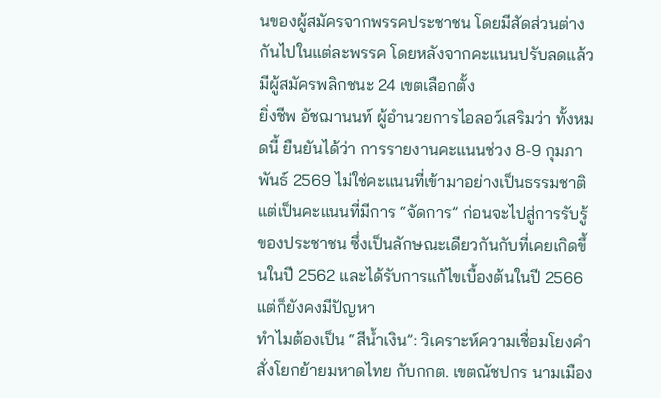นของผู้สมัครจากพรรคประชาชน โดยมีสัดส่วนต่างกันไปในแต่ละพรรค โดยหลังจากคะแนนปรับลดแล้ว มีผู้สมัครพลิกชนะ 24 เขตเลือกตั้ง
ยิ่งชีพ อัชฌานนท์ ผู้อำนวยการไอลอว์เสริมว่า ทั้งหมดนี้ ยืนยันได้ว่า การรายงานคะแนนช่วง 8-9 กุมภาพันธ์ 2569 ไม่ใช่คะแนนที่เข้ามาอย่างเป็นธรรมชาติ แต่เป็นคะแนนที่มีการ “จัดการ” ก่อนจะไปสู่การรับรู้ของประชาชน ซึ่งเป็นลักษณะเดียวกันกับที่เคยเกิดขึ้นในปี 2562 และได้รับการแก้ไขเบื้องต้นในปี 2566 แต่ก็ยังคงมีปัญหา
ทำไมต้องเป็น “สีน้ำเงิน”: วิเคราะห์ความเชื่อมโยงคำสั่งโยกย้ายมหาดไทย กับกกต. เขตณัชปกร นามเมือง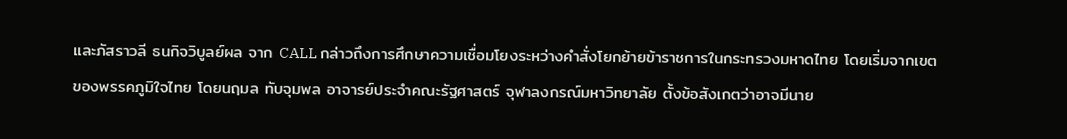และภัสราวลี ธนกิจวิบูลย์ผล จาก CALL กล่าวถึงการศึกษาความเชื่อมโยงระหว่างคำสั่งโยกย้ายข้าราชการในกระทรวงมหาดไทย โดยเริ่มจากเขตของพรรคภูมิใจไทย โดยนฤมล ทับจุมพล อาจารย์ประจำคณะรัฐศาสตร์ จุฬาลงกรณ์มหาวิทยาลัย ตั้งข้อสังเกตว่าอาจมีนาย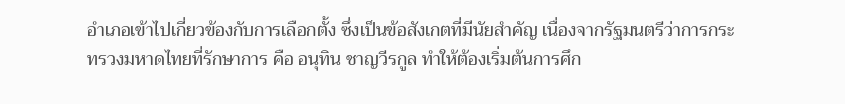อำเภอเข้าไปเกี่ยวข้องกับการเลือกตั้ง ซึ่งเป็นข้อสังเกตที่มีนัยสำคัญ เนื่องจากรัฐมนตรีว่าการกระทรวงมหาดไทยที่รักษาการ คือ อนุทิน ชาญวีรกูล ทำให้ต้องเริ่มต้นการศึก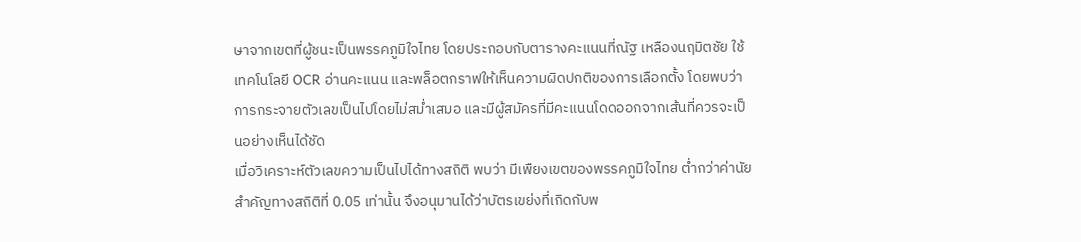ษาจากเขตที่ผู้ชนะเป็นพรรคภูมิใจไทย โดยประกอบกับตารางคะแนนที่ณัฐ เหลืองนฤมิตชัย ใช้เทคโนโลยี OCR อ่านคะแนน และพล็อตกราฟให้เห็นความผิดปกติของการเลือกตั้ง โดยพบว่า การกระจายตัวเลขเป็นไปโดยไม่สม่ำเสมอ และมีผู้สมัครที่มีคะแนนโดดออกจากเส้นที่ควรจะเป็นอย่างเห็นได้ชัด
เมื่อวิเคราะห์ตัวเลขความเป็นไปได้ทางสถิติ พบว่า มีเพืยงเขตของพรรคภูมิใจไทย ต่ำกว่าค่านัยสำคัญทางสถิติที่ 0.05 เท่านั้น จึงอนุมานได้ว่าบัตรเขย่งที่เกิดกับพ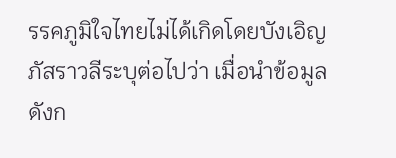รรคภูมิใจไทยไม่ได้เกิดโดยบังเอิญ
ภัสราวลีระบุต่อไปว่า เมื่อนำข้อมูลดังก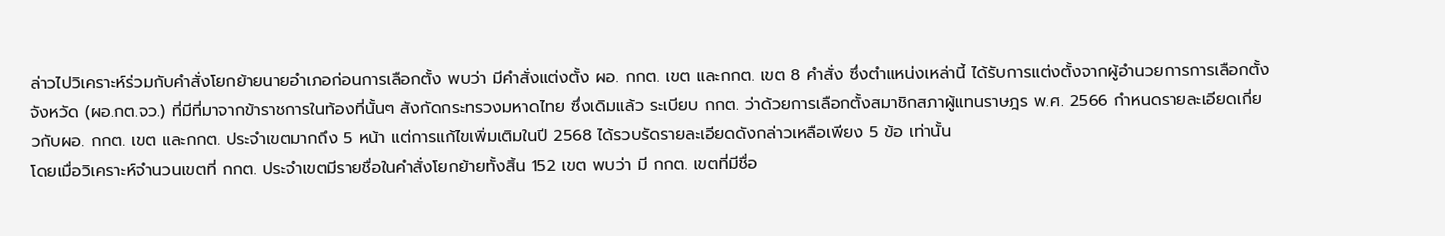ล่าวไปวิเคราะห์ร่วมกับคำสั่งโยกย้ายนายอำเภอก่อนการเลือกตั้ง พบว่า มีคำสั่งแต่งตั้ง ผอ. กกต. เขต และกกต. เขต 8 คำสั่ง ซึ่งตำแหน่งเหล่านี้ ได้รับการแต่งตั้งจากผู้อำนวยการการเลือกตั้งจังหวัด (ผอ.กต.จว.) ที่มีที่มาจากข้าราชการในท้องที่นั้นๆ สังกัดกระทรวงมหาดไทย ซึ่งเดิมแล้ว ระเบียบ กกต. ว่าด้วยการเลือกตั้งสมาชิกสภาผู้แทนราษฎร พ.ศ. 2566 กำหนดรายละเอียดเกี่ยวกับผอ. กกต. เขต และกกต. ประจำเขตมากถึง 5 หน้า แต่การแก้ไขเพิ่มเติมในปี 2568 ได้รวบรัดรายละเอียดดังกล่าวเหลือเพียง 5 ข้อ เท่านั้น
โดยเมื่อวิเคราะห์จำนวนเขตที่ กกต. ประจำเขตมีรายชื่อในคำสั่งโยกย้ายทั้งสิ้น 152 เขต พบว่า มี กกต. เขตที่มีชื่อ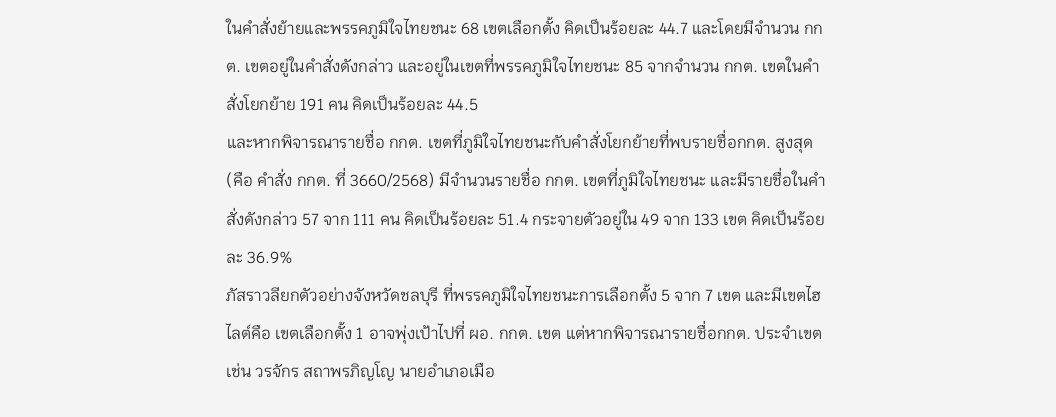ในคำสั่งย้ายและพรรคภูมิใจไทยชนะ 68 เขตเลือกตั้ง คิดเป็นร้อยละ 44.7 และโดยมีจำนวน กกต. เขตอยู่ในคำสั่งดังกล่าว และอยู่ในเขตที่พรรคภูมิใจไทยชนะ 85 จากจำนวน กกต. เขตในคำสั่งโยกย้าย 191 คน คิดเป็นร้อยละ 44.5
และหากพิจารณารายชื่อ กกต. เขตที่ภูมิใจไทยชนะกับคำสั่งโยกย้ายที่พบรายชื่อกกต. สูงสุด (คือ คำสั่ง กกต. ที่ 3660/2568) มีจำนวนรายชื่อ กกต. เขตที่ภูมิใจไทยชนะ และมีรายชื่อในคำสั่งดังกล่าว 57 จาก 111 คน คิดเป็นร้อยละ 51.4 กระจายตัวอยู่ใน 49 จาก 133 เขต คิดเป็นร้อยละ 36.9%
ภัสราวลียกตัวอย่างจังหวัดชลบุรี ที่พรรคภูมิใจไทยชนะการเลือกตั้ง 5 จาก 7 เขต และมีเขตไฮไลต์คือ เขตเลือกตั้ง 1 อาจพุ่งเป้าไปที่ ผอ. กกต. เขต แต่หากพิจารณารายชื่อกกต. ประจำเขต เช่น วรจักร สถาพรภิญโญ นายอำเภอเมือ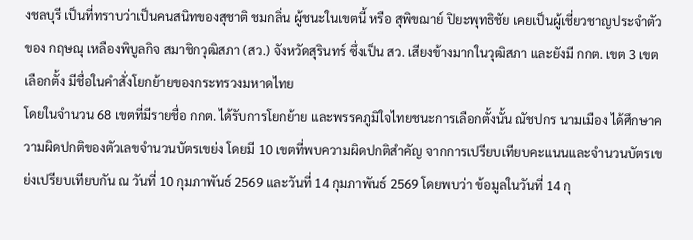งชลบุรี เป็นที่ทราบว่าเป็นคนสนิทของสุชาติ ชมกลิ่น ผู้ชนะในเขตนี้ หรือ สุพิขฌาย์ ปิยะพุทธิชัย เคยเป็นผู้เชี่ยวชาญประจำตัวของ กฤษณุ เหลืองพิบูลกิจ สมาชิกวุฒิสภา (สว.) จังหวัดสุรินทร์ ซึ่งเป็น สว. เสียงข้างมากในวุฒิสภา และยังมี กกต. เขต 3 เขตเลือกตั้ง มีชื่อในคำสั่งโยกย้ายของกระทรวงมหาดไทย
โดยในจำนวน 68 เขตที่มีรายชื่อ กกต. ได้รับการโยกย้าย และพรรคภูมิใจไทยชนะการเลือกตั้งนั้น ณัชปกร นามเมือง ได้ศึกษาความผิดปกติของตัวเลขจำนวนบัตรเขย่ง โดยมี 10 เขตที่พบความผิดปกติสำคัญ จากการเปรียบเทียบคะแนนและจำนวนบัตรเขย่งเปรียบเทียบกัน ณ วันที่ 10 กุมภาพันธ์ 2569 และวันที่ 14 กุมภาพันธ์ 2569 โดยพบว่า ข้อมูลในวันที่ 14 กุ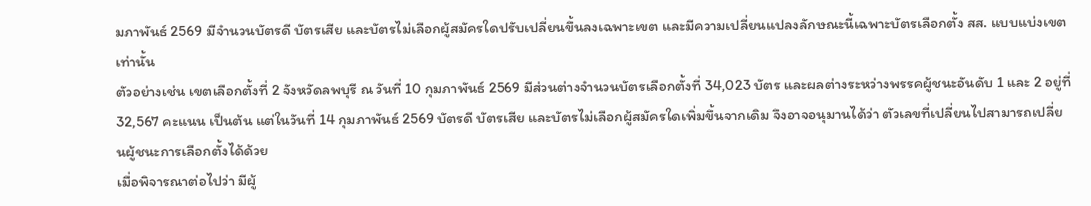มภาพันธ์ 2569 มีจำนวนบัตรดี บัตรเสีย และบัตรไม่เลือกผู้สมัครใดปรับเปลี่ยนขึ้นลงเฉพาะเขต และมีความเปลี่ยนแปลงลักษณะนี้เฉพาะบัตรเลือกตั้ง สส. แบบแบ่งเขตเท่านั้น
ตัวอย่างเช่น เขตเลือกตั้งที่ 2 จังหวัดลพบุรี ณ วันที่ 10 กุมภาพันธ์ 2569 มีส่วนต่างจำนวนบัตรเลือกตั้งที่ 34,023 บัตร และผลต่างระหว่างพรรคผู้ชนะอันดับ 1 และ 2 อยู่ที่ 32,567 คะแนน เป็นต้น แต่ในวันที่ 14 กุมภาพันธ์ 2569 บัตรดี บัตรเสีย และบัตรไม่เลือกผู้สมัครใดเพิ่มขึ้นจากเดิม จึงอาจอนุมานได้ว่า ตัวเลขที่เปลี่ยนไปสามารถเปลี่ยนผู้ชนะการเลือกตั้งได้ด้วย
เมื่อพิจารณาต่อไปว่า มีผู้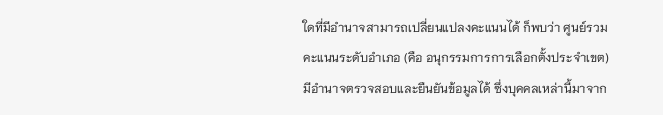ใดที่มีอำนาจสามารถเปลี่ยนแปลงคะแนนได้ ก็พบว่า ศูนย์รวมคะแนนระดับอำเภอ (คือ อนุกรรมการการเลือกตั้งประจำเขต) มีอำนาจตรวจสอบและยืนยันข้อมูลได้ ซึ่งบุคคลเหล่านี้มาจาก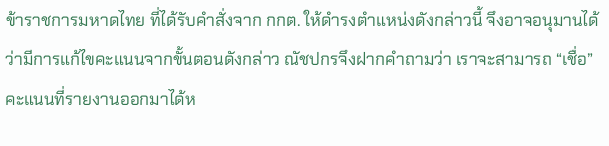ข้าราชการมหาดไทย ที่ได้รับคำสั่งจาก กกต. ให้ดำรงตำแหน่งดังกล่าวนี้ จึงอาจอนุมานได้ว่ามีการแก้ไขคะแนนจากขั้นตอนดังกล่าว ณัชปกรจึงฝากคำถามว่า เราจะสามารถ “เชื่อ” คะแนนที่รายงานออกมาได้ห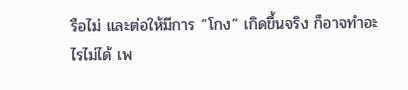รือไม่ และต่อให้มีการ “โกง” เกิดขึ้นจริง ก็อาจทำอะไรไม่ได้ เพ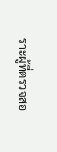ราะผู้ที่ตรวจสอ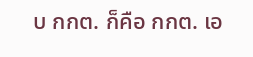บ กกต. ก็คือ กกต. เอ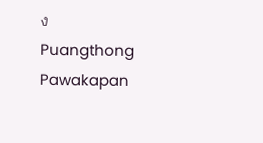ง
Puangthong Pawakapan